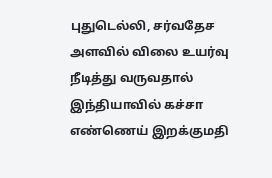புதுடெல்லி, சர்வதேச அளவில் விலை உயர்வு நீடித்து வருவதால் இந்தியாவில் கச்சா எண்ணெய் இறக்குமதி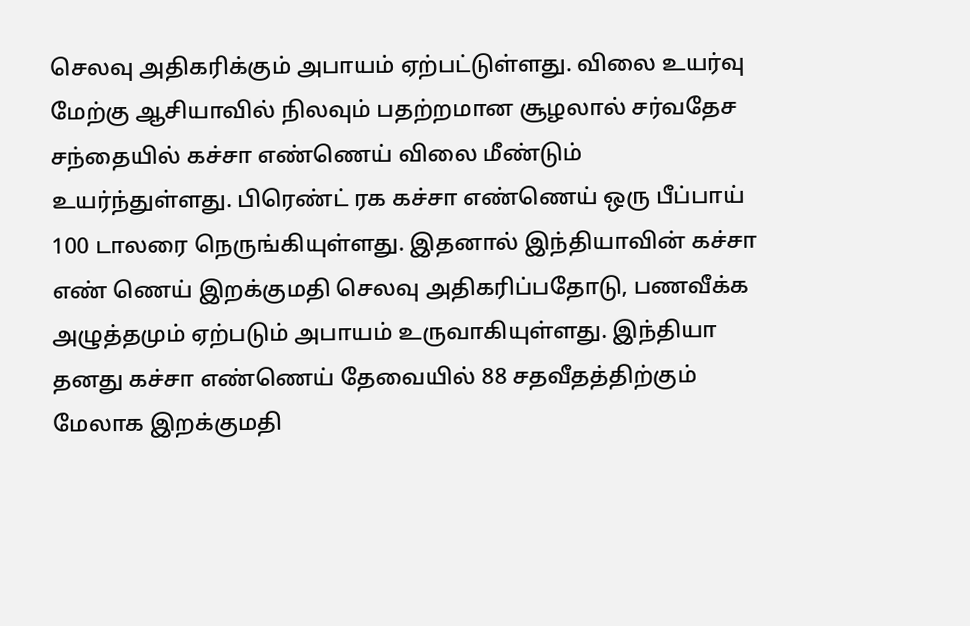செலவு அதிகரிக்கும் அபாயம் ஏற்பட்டுள்ளது. விலை உயர்வு மேற்கு ஆசியாவில் நிலவும் பதற்றமான சூழலால் சர்வதேச சந்தையில் கச்சா எண்ணெய் விலை மீண்டும் உயர்ந்துள்ளது. பிரெண்ட் ரக கச்சா எண்ணெய் ஒரு பீப்பாய் 100 டாலரை நெருங்கியுள்ளது. இதனால் இந்தியாவின் கச்சா எண் ணெய் இறக்குமதி செலவு அதிகரிப்பதோடு, பணவீக்க அழுத்தமும் ஏற்படும் அபாயம் உருவாகியுள்ளது. இந்தியா தனது கச்சா எண்ணெய் தேவையில் 88 சதவீதத்திற்கும் மேலாக இறக்குமதி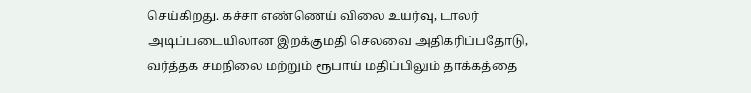செய்கிறது. கச்சா எண்ணெய் விலை உயர்வு, டாலர் அடிப்படையிலான இறக்குமதி செலவை அதிகரிப்பதோடு, வர்த்தக சமநிலை மற்றும் ரூபாய் மதிப்பிலும் தாக்கத்தை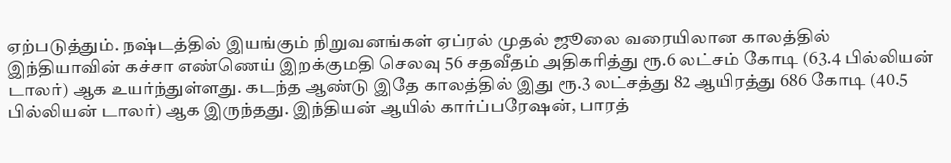ஏற்படுத்தும். நஷ்டத்தில் இயங்கும் நிறுவனங்கள் ஏப்ரல் முதல் ஜூலை வரையிலான காலத்தில் இந்தியாவின் கச்சா எண்ணெய் இறக்குமதி செலவு 56 சதவீதம் அதிகரித்து ரூ.6 லட்சம் கோடி (63.4 பில்லியன் டாலர்) ஆக உயர்ந்துள்ளது. கடந்த ஆண்டு இதே காலத்தில் இது ரூ.3 லட்சத்து 82 ஆயிரத்து 686 கோடி (40.5 பில்லியன் டாலர்) ஆக இருந்தது. இந்தியன் ஆயில் கார்ப்பரேஷன், பாரத்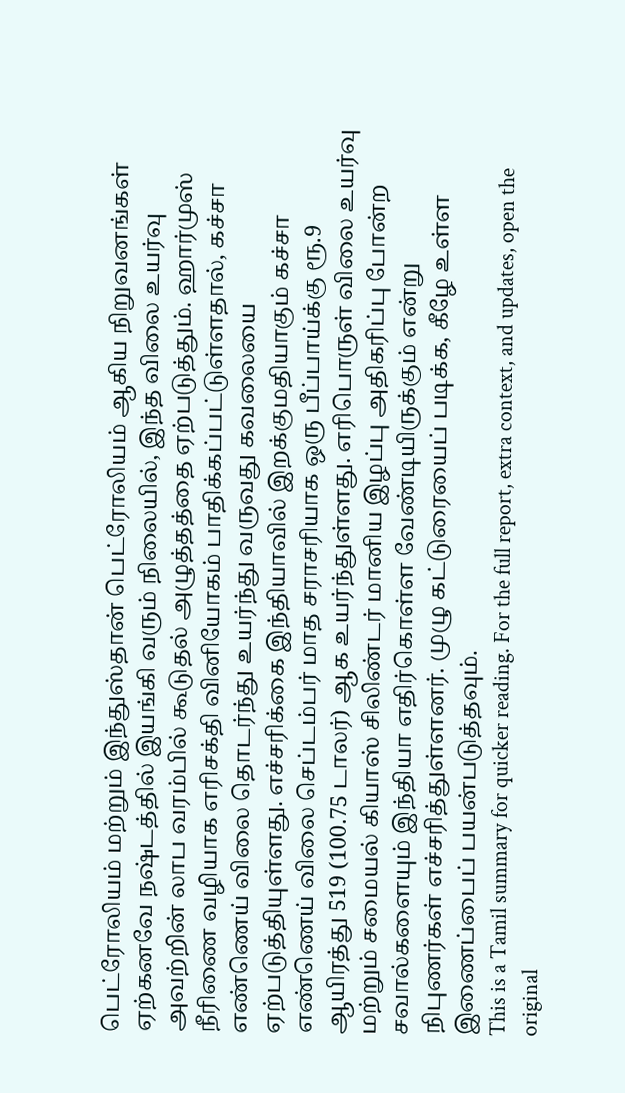பெட்ரோலியம் மற்றும் இந்துஸ்தான் பெட்ரோலியம் ஆகிய நிறுவனங்கள் ஏற்கனவே நஷ்டத்தில் இயங்கி வரும் நிலையில், இந்த விலை உயர்வு அவற்றின் லாப வரம்பில் கூடுதல் அழுத்தத்தை ஏற்படுத்தும். ஹார்முஸ் நீரிணை வழியாக எரிசக்தி வினியோகம் பாதிக்கப்பட்டுள்ளதால், கச்சா எண்ணெய் விலை தொடர்ந்து உயர்ந்து வருவது கவலையை ஏற்படுத்தியுள்ளது. எச்சரிக்கை இந்தியாவில் இறக்குமதியாகும் கச்சா எண்ணெய் விலை செப்டம்பர் மாத சராசரியாக ஒரு பீப்பாய்க்கு ரூ.9 ஆயிரத்து 519 (100.75 டாலர்) ஆக உயர்ந்துள்ளது. எரிபொருள் விலை உயர்வு மற்றும் சமையல் கியாஸ் சிலிண்டர் மானிய இழப்பு அதிகரிப்பு போன்ற சவால்களையும் இந்தியா எதிர்கொள்ள வேண்டியிருக்கும் என்று நிபுணர்கள் எச்சரித்துள்ளனர். முழு கட்டுரையைப் படிக்க, கீழே உள்ள இணைப்பைப் பயன்படுத்தவும்.
This is a Tamil summary for quicker reading. For the full report, extra context, and updates, open the original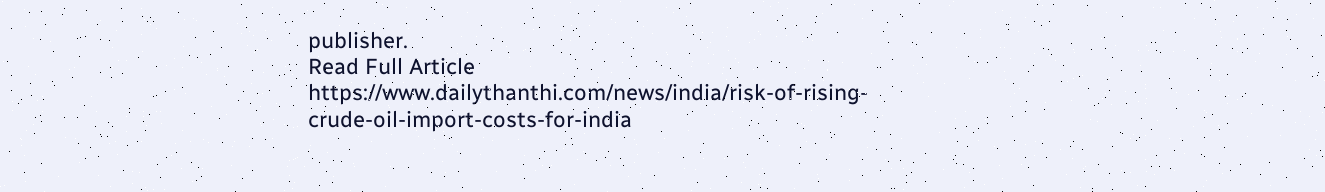publisher.
Read Full Article
https://www.dailythanthi.com/news/india/risk-of-rising-crude-oil-import-costs-for-india